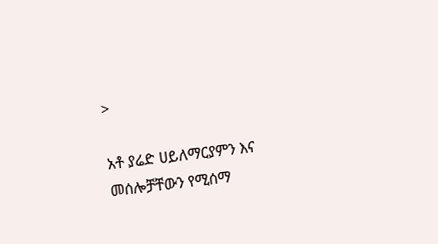>

አቶ ያሬድ ሀይለማርያምን እና መሰሎቻቸውን የሚሰማ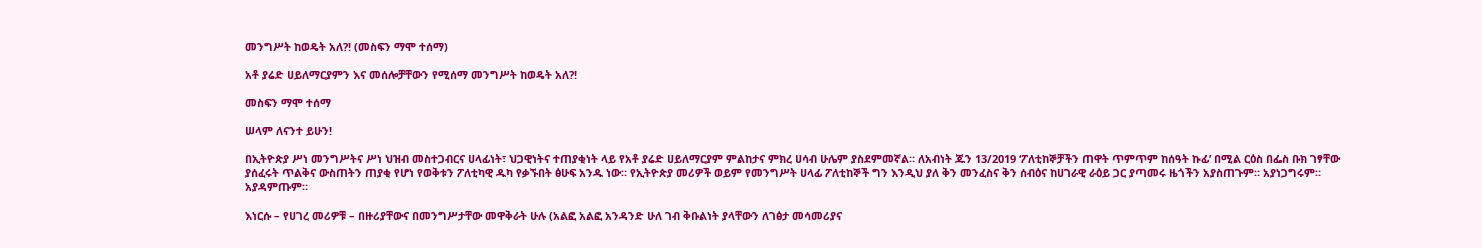መንግሥት ከወዴት አለ?! (መስፍን ማሞ ተሰማ)

አቶ ያሬድ ሀይለማርያምን እና መሰሎቻቸውን የሚሰማ መንግሥት ከወዴት አለ?!

መስፍን ማሞ ተሰማ

ሠላም ለናንተ ይሁን!

በኢትዮጵያ ሥነ መንግሥትና ሥነ ህዝብ መስተጋብርና ሀላፊነት፣ ህጋዊነትና ተጠያቂነት ላይ የአቶ ያሬድ ሀይለማርያም ምልከታና ምክረ ሀሳብ ሁሌም ያስደምመኛል። ለአብነት ጁን 13/2019 ‘ፖለቲከኞቻችን ጠዋት ጥምጥም ከሰዓት ኩፊ’ በሚል ርዕስ በፌስ ቡክ ገፃቸው ያሰፈሩት ጥልቅና ውስጠትን ጠያቂ የሆነ የወቅቱን ፖለቲካዊ ዱካ የቃኙበት ፅሁፍ አንዱ ነው። የኢትዮጵያ መሪዎች ወይም የመንግሥት ሀላፊ ፖለቲከኞች ግን እንዲህ ያለ ቅን መንፈስና ቅን ሰብዕና ከሀገራዊ ራዕይ ጋር ያጣመሩ ዜጎችን አያስጠጉም። አያነጋግሩም። አያዳምጡም።

እነርሱ – የሀገረ መሪዎቹ – በዙሪያቸውና በመንግሥታቸው መዋቅራት ሁሉ (አልፎ አልፎ አንዳንድ ሁለ ገብ ቅቡልነት ያላቸውን ለገፅታ መሳመሪያና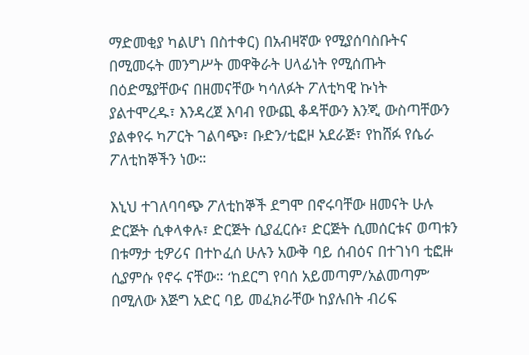ማድመቂያ ካልሆነ በስተቀር) በአብዛኛው የሚያሰባስቡትና በሚመሩት መንግሥት መዋቅራት ሀላፊነት የሚሰጡት በዕድሜያቸውና በዘመናቸው ካሳለፉት ፖለቲካዊ ኩነት ያልተሞረዱ፣ እንዳረጀ እባብ የውጪ ቆዳቸውን እንጂ ውስጣቸውን ያልቀየሩ ካፖርት ገልባጭ፣ ቡድን/ቲፎዞ አደራጅ፣ የከሸፉ የሴራ ፖለቲከኞችን ነው።

እኒህ ተገለባባጭ ፖለቲከኞች ደግሞ በኖሩባቸው ዘመናት ሁሉ ድርጅት ሲቀላቀሉ፣ ድርጅት ሲያፈርሱ፣ ድርጅት ሲመሰርቱና ወጣቱን በቱማታ ቲዎሪና በተኮፈሰ ሁሉን አውቅ ባይ ሰብዕና በተገነባ ቲፎዙ ሲያምሱ የኖሩ ናቸው። ‘ከደርግ የባሰ አይመጣም/አልመጣም’ በሚለው እጅግ አድር ባይ መፈክራቸው ከያሉበት ብሪፍ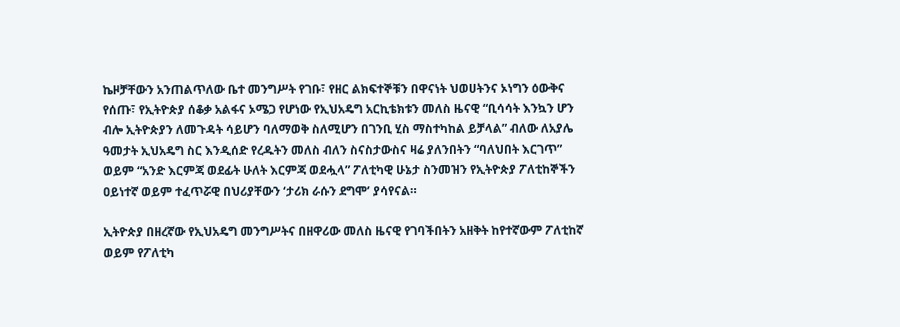ኬዞቻቸውን አንጠልጥለው ቤተ መንግሥት የገቡ፣ የዘር ልክፍተኞቹን በዋናነት ህወሀትንና ኦነግን ዕውቅና የሰጡ፣ የኢትዮጵያ ሰቆቃ አልፋና ኦሜጋ የሆነው የኢህአዴግ አርኪቴክቱን መለስ ዜናዊ “ቢሳሳት እንኳን ሆን ብሎ ኢትዮጵያን ለመጉዳት ሳይሆን ባለማወቅ ስለሚሆን በገንቢ ሂስ ማስተካከል ይቻላል” ብለው ለአያሌ ዓመታት ኢህአዴግ ስር እንዲሰድ የረዱትን መለስ ብለን ስናስታውስና ዛሬ ያለንበትን “ባለህበት እርገጥ” ወይም “አንድ እርምጃ ወደፊት ሁለት እርምጃ ወደሗላ” ፖለቲካዊ ሁኔታ ስንመዝን የኢትዮጵያ ፖለቲከኞችን ዐይነተኛ ወይም ተፈጥሯዊ በህሪያቸውን ‘ታሪክ ራሱን ደግሞ’ ያሳየናል።

ኢትዮጵያ በዘረኛው የኢህአዴግ መንግሥትና በዘዋሪው መለስ ዜናዊ የገባችበትን አዘቅት ከየተኛውም ፖለቲከኛ ወይም የፖለቲካ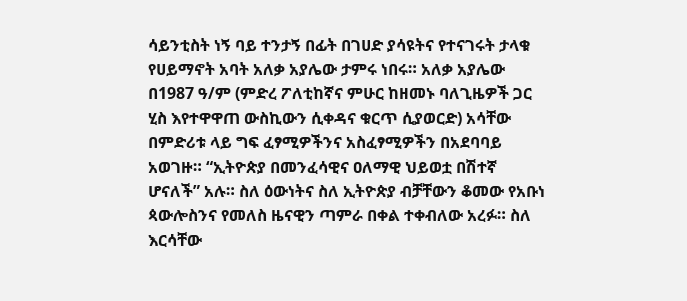ሳይንቲስት ነኝ ባይ ተንታኝ በፊት በገሀድ ያሳዩትና የተናገሩት ታላቁ የሀይማኖት አባት አለቃ አያሌው ታምሩ ነበሩ። አለቃ አያሌው በ1987 ዓ/ም (ምድረ ፖለቲከኛና ምሁር ከዘመኑ ባለጊዜዎች ጋር ሂስ እየተዋዋጠ ውስኪውን ሲቀዳና ቁርጥ ሲያወርድ) አሳቸው በምድሪቱ ላይ ግፍ ፈፃሚዎችንና አስፈፃሚዎችን በአደባባይ አወገዙ። “ኢትዮጵያ በመንፈሳዊና ዐለማዊ ህይወቷ በሽተኛ ሆናለች” አሉ። ስለ ዕውነትና ስለ ኢትዮጵያ ብቻቸውን ቆመው የአቡነ ጳውሎስንና የመለስ ዜናዊን ጣምራ በቀል ተቀብለው አረፉ። ስለ እርሳቸው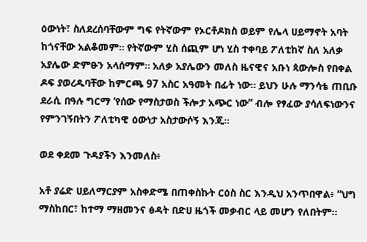ዕውነት፣ ስለደረሰባቸውም ግፍ የትኛውም የኦርቶዶክስ ወይም የሌላ ሀይማኖት አባት ከጎናቸው አልቆመም። የትኛውም ሂስ ሰጪም ሆነ ሂስ ተቀባይ ፖለቲከኛ ስለ አለቃ አያሌው ድምፁን አላሰማም። አለቃ አያሌውን መለስ ዜናዊና አቡነ ጳውሎስ የበቀል ዶፍ ያወረዱባቸው ከምርጫ 97 አስር አዓመት በፊት ነው። ይህን ሁሉ ማንሳቴ ጠቢቡ ደራሲ በዓሉ ግርማ ‘የሰው የማስታወስ ችሎታ አጭር ነው” ብሎ የፃፈው ያሳለፍነውንና የምንገኝበትን ፖለቲካዊ ዕውነታ አስታውሶኝ እንጂ።

ወደ ቀደመ ጉዳያችን እንመለስ፥

አቶ ያሬድ ሀይለማርያም አስቀድሜ በጠቀስኩት ርዕስ ስር እንዲህ አንጥበዋል፥ “ህግ ማስከበር፣ ከተማ ማዘመንና ፅዳት በድሀ ዜጎች መቃብር ላይ መሆን የለበትም።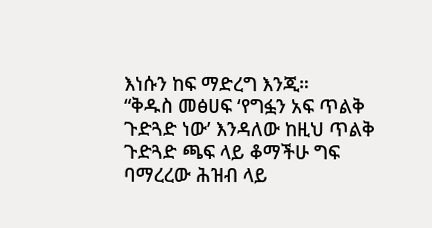እነሱን ከፍ ማድረግ እንጂ።
“ቅዱስ መፅሀፍ ‘የግፏን አፍ ጥልቅ ጉድጓድ ነው’ እንዳለው ከዚህ ጥልቅ ጉድጓድ ጫፍ ላይ ቆማችሁ ግፍ ባማረረው ሕዝብ ላይ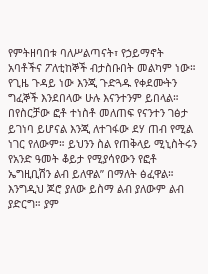የምትዘባበቱ ባለሥልጣናት፣ የኃይማኖት አባቶችና ፖለቲከኞች ብታስቡበት መልካም ነው። የጊዜ ጉዳይ ነው እንጂ ጉድጓዱ የቀደሙትን ግፈኞች እንደበላው ሁሉ እናንተንም ይበላል። በየስርቻው ፎቶ ተነስቶ መለጠፍ የናንተን ገፅታ ይገነባ ይሆናል እንጂ ለተገፋው ደሃ ጠብ የሚል ነገር የለውም። ይህንን ስል የጠቅላይ ሚኒስትሩን የአንድ ዓመት ቆይታ የሚያሳየውን የፎቶ ኤግዚቢሽን ልብ ይለዋል” በማለት ፅፈዋል። እንግዲህ ጆሮ ያለው ይስማ ልብ ያለውም ልብ ያድርግ። ያም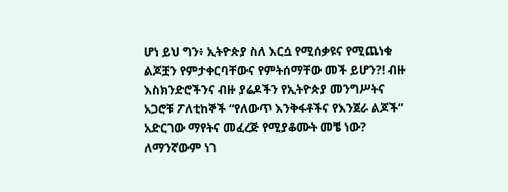ሆነ ይህ ግን፥ ኢትዮጵያ ስለ እርሷ የሚሰቃዩና የሚጨነቁ ልጆቿን የምታቀርባቸውና የምትሰማቸው መች ይሆን?! ብዙ እስክንድሮችንና ብዙ ያሬዶችን የኢትዮጵያ መንግሥትና አጋሮቹ ፖለቲከኞች “የለውጥ እንቅፋቶችና የእንጀራ ልጆች” አድርገው ማየትና መፈረጅ የሚያቆሙት መቼ ነው? ለማንኛውም ነገ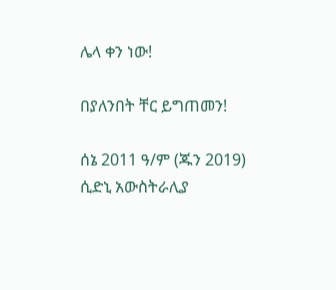ሌላ ቀን ነው!

በያለንበት ቸር ይግጠመን!

ሰኔ 2011 ዓ/ም (ጁን 2019)
ሲድኒ አውስትራሊያ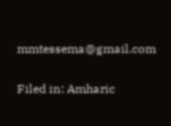mmtessema@gmail.com

Filed in: Amharic